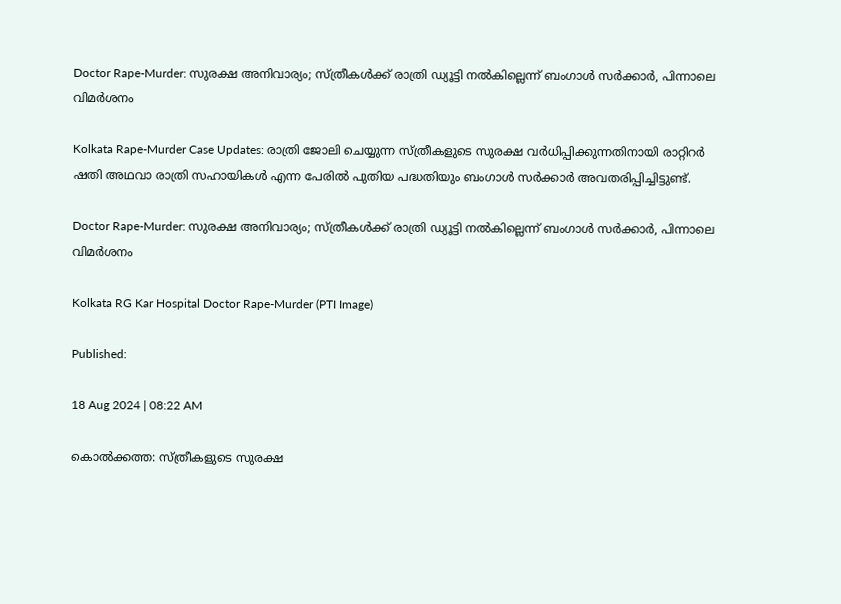Doctor Rape-Murder: സുരക്ഷ അനിവാര്യം; സ്ത്രീകള്‍ക്ക് രാത്രി ഡ്യൂട്ടി നല്‍കില്ലെന്ന് ബംഗാള്‍ സര്‍ക്കാര്‍, പിന്നാലെ വിമര്‍ശനം

Kolkata Rape-Murder Case Updates: രാത്രി ജോലി ചെയ്യുന്ന സ്ത്രീകളുടെ സുരക്ഷ വര്‍ധിപ്പിക്കുന്നതിനായി രാറ്റിറര്‍ ഷതി അഥവാ രാത്രി സഹായികള്‍ എന്ന പേരില്‍ പുതിയ പദ്ധതിയും ബംഗാള്‍ സര്‍ക്കാര്‍ അവതരിപ്പിച്ചിട്ടുണ്ട്.

Doctor Rape-Murder: സുരക്ഷ അനിവാര്യം; സ്ത്രീകള്‍ക്ക് രാത്രി ഡ്യൂട്ടി നല്‍കില്ലെന്ന് ബംഗാള്‍ സര്‍ക്കാര്‍, പിന്നാലെ വിമര്‍ശനം

Kolkata RG Kar Hospital Doctor Rape-Murder (PTI Image)

Published:

18 Aug 2024 | 08:22 AM

കൊല്‍ക്കത്ത: സ്ത്രീകളുടെ സുരക്ഷ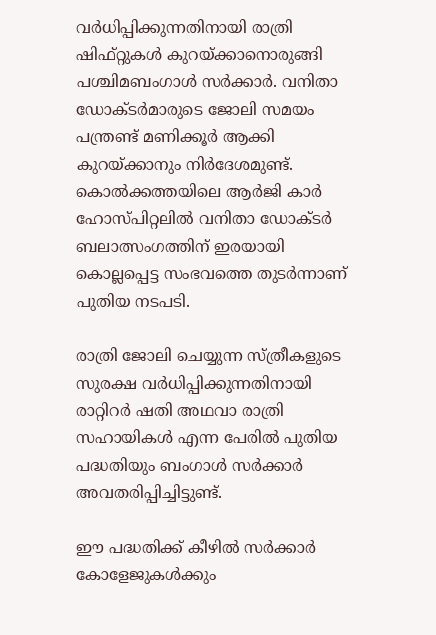വര്‍ധിപ്പിക്കുന്നതിനായി രാത്രി ഷിഫ്റ്റുകള്‍ കുറയ്ക്കാനൊരുങ്ങി പശ്ചിമബംഗാള്‍ സര്‍ക്കാര്‍. വനിതാ ഡോക്ടര്‍മാരുടെ ജോലി സമയം പന്ത്രണ്ട് മണിക്കൂര്‍ ആക്കി കുറയ്ക്കാനും നിര്‍ദേശമുണ്ട്. കൊല്‍ക്കത്തയിലെ ആര്‍ജി കാര്‍ ഹോസ്പിറ്റലില്‍ വനിതാ ഡോക്ടര്‍ ബലാത്സംഗത്തിന് ഇരയായി കൊല്ലപ്പെട്ട സംഭവത്തെ തുടര്‍ന്നാണ് പുതിയ നടപടി.

രാത്രി ജോലി ചെയ്യുന്ന സ്ത്രീകളുടെ സുരക്ഷ വര്‍ധിപ്പിക്കുന്നതിനായി രാറ്റിറര്‍ ഷതി അഥവാ രാത്രി സഹായികള്‍ എന്ന പേരില്‍ പുതിയ പദ്ധതിയും ബംഗാള്‍ സര്‍ക്കാര്‍ അവതരിപ്പിച്ചിട്ടുണ്ട്.

ഈ പദ്ധതിക്ക് കീഴില്‍ സര്‍ക്കാര്‍ കോളേജുകള്‍ക്കും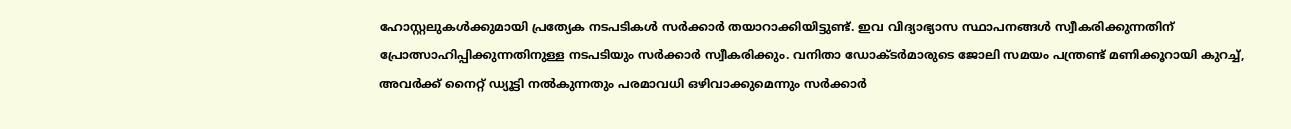ഹോസ്റ്റലുകള്‍ക്കുമായി പ്രത്യേക നടപടികള്‍ സര്‍ക്കാര്‍ തയാറാക്കിയിട്ടുണ്ട്. ഇവ വിദ്യാഭ്യാസ സ്ഥാപനങ്ങള്‍ സ്വീകരിക്കുന്നതിന് പ്രോത്സാഹിപ്പിക്കുന്നതിനുള്ള നടപടിയും സര്‍ക്കാര്‍ സ്വീകരിക്കും. വനിതാ ഡോക്ടര്‍മാരുടെ ജോലി സമയം പന്ത്രണ്ട് മണിക്കൂറായി കുറച്ച്, അവര്‍ക്ക് നൈറ്റ് ഡ്യൂട്ടി നല്‍കുന്നതും പരമാവധി ഒഴിവാക്കുമെന്നും സര്‍ക്കാര്‍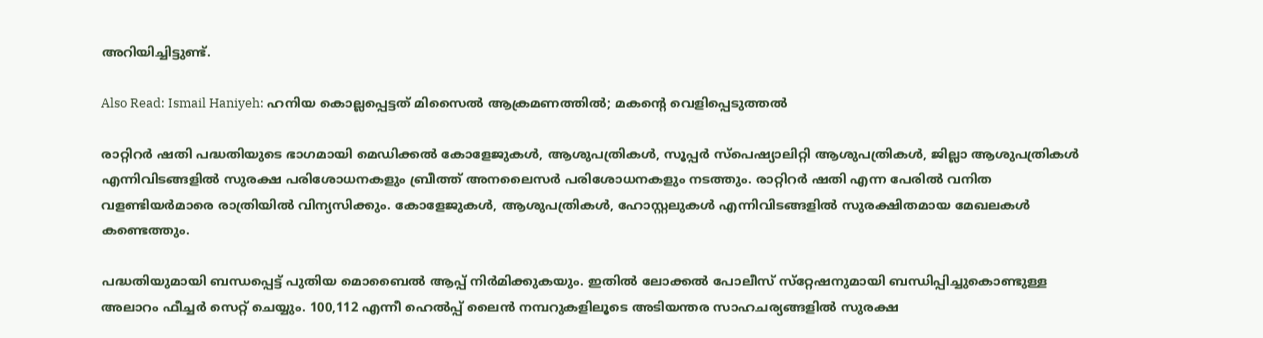അറിയിച്ചിട്ടുണ്ട്.

Also Read: Ismail Haniyeh: ഹനിയ കൊല്ലപ്പെട്ടത് മിസൈല്‍ ആക്രമണത്തില്‍; മകന്റെ വെളിപ്പെടുത്തല്‍

രാറ്റിറര്‍ ഷതി പദ്ധതിയുടെ ഭാഗമായി മെഡിക്കല്‍ കോളേജുകള്‍, ആശുപത്രികള്‍, സൂപ്പര്‍ സ്‌പെഷ്യാലിറ്റി ആശുപത്രികള്‍, ജില്ലാ ആശുപത്രികള്‍ എന്നിവിടങ്ങളില്‍ സുരക്ഷ പരിശോധനകളും ബ്രീത്ത് അനലൈസര്‍ പരിശോധനകളും നടത്തും. രാറ്റിറര്‍ ഷതി എന്ന പേരില്‍ വനിത വളണ്ടിയര്‍മാരെ രാത്രിയില്‍ വിന്യസിക്കും. കോളേജുകള്‍, ആശുപത്രികള്‍, ഹോസ്റ്റലുകള്‍ എന്നിവിടങ്ങളില്‍ സുരക്ഷിതമായ മേഖലകള്‍ കണ്ടെത്തും.

പദ്ധതിയുമായി ബന്ധപ്പെട്ട് പുതിയ മൊബൈല്‍ ആപ്പ് നിര്‍മിക്കുകയും. ഇതില്‍ ലോക്കല്‍ പോലീസ് സ്‌റ്റേഷനുമായി ബന്ധിപ്പിച്ചുകൊണ്ടുള്ള അലാറം ഫീച്ചര്‍ സെറ്റ് ചെയ്യും. 100,112 എന്നീ ഹെല്‍പ്പ് ലൈന്‍ നമ്പറുകളിലൂടെ അടിയന്തര സാഹചര്യങ്ങളില്‍ സുരക്ഷ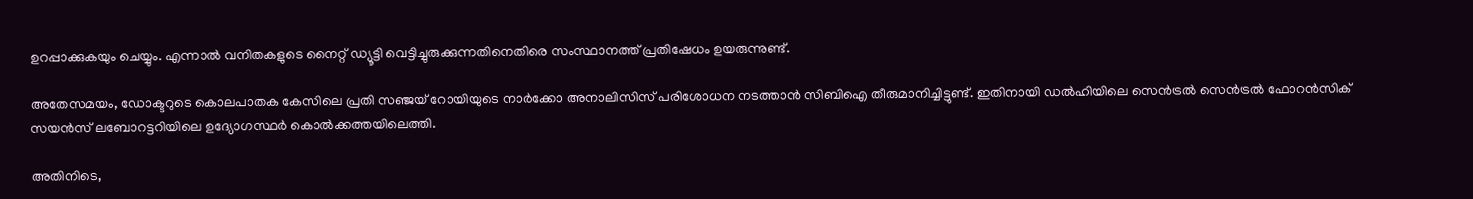ഉറപ്പാക്കുകയും ചെയ്യും. എന്നാല്‍ വനിതകളുടെ നൈറ്റ് ഡ്യൂട്ടി വെട്ടിച്ചുരുക്കുന്നതിനെതിരെ സംസ്ഥാനത്ത് പ്രതിഷേധം ഉയരുന്നുണ്ട്.

അതേസമയം, ഡോക്ടറുടെ കൊലപാതക കേസിലെ പ്രതി സഞ്ജയ് റോയിയുടെ നാര്‍ക്കോ അനാലിസിസ് പരിശോധന നടത്താന്‍ സിബിഐ തീരുമാനിച്ചിട്ടുണ്ട്. ഇതിനായി ഡല്‍ഹിയിലെ സെന്‍ട്രല്‍ സെന്‍ട്രല്‍ ഫോറന്‍സിക് സയന്‍സ് ലബോറട്ടറിയിലെ ഉദ്യോഗസ്ഥര്‍ കൊല്‍ക്കത്തയിലെത്തി.

അതിനിടെ,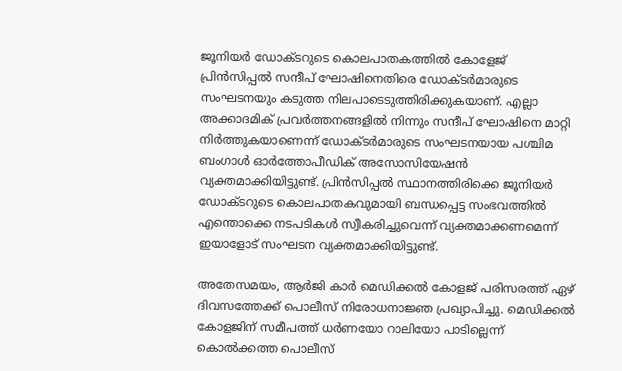ജൂനിയര്‍ ഡോക്ടറുടെ കൊലപാതകത്തില്‍ കോളേജ് പ്രിന്‍സിപ്പല്‍ സന്ദീപ് ഘോഷിനെതിരെ ഡോക്ടര്‍മാരുടെ സംഘടനയും കടുത്ത നിലപാടെടുത്തിരിക്കുകയാണ്. എല്ലാ അക്കാദമിക് പ്രവര്‍ത്തനങ്ങളില്‍ നിന്നും സന്ദീപ് ഘോഷിനെ മാറ്റി നിര്‍ത്തുകയാണെന്ന് ഡോക്ടര്‍മാരുടെ സംഘടനയായ പശ്ചിമ ബംഗാള്‍ ഓര്‍ത്തോപീഡിക് അസോസിയേഷന്‍ വ്യക്തമാക്കിയിട്ടുണ്ട്. പ്രിന്‍സിപ്പല്‍ സ്ഥാനത്തിരിക്കെ ജൂനിയര്‍ ഡോക്ടറുടെ കൊലപാതകവുമായി ബന്ധപ്പെട്ട സംഭവത്തില്‍ എന്തൊക്കെ നടപടികള്‍ സ്വീകരിച്ചുവെന്ന് വ്യക്തമാക്കണമെന്ന് ഇയാളോട് സംഘടന വ്യക്തമാക്കിയിട്ടുണ്ട്.

അതേസമയം, ആര്‍ജി കാര്‍ മെഡിക്കല്‍ കോളജ് പരിസരത്ത് ഏഴ് ദിവസത്തേക്ക് പൊലീസ് നിരോധനാജ്ഞ പ്രഖ്യാപിച്ചു. മെഡിക്കല്‍ കോളജിന് സമീപത്ത് ധര്‍ണയോ റാലിയോ പാടില്ലെന്ന് കൊല്‍ക്കത്ത പൊലീസ്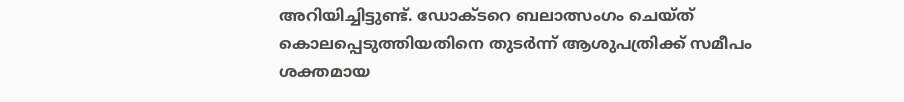അറിയിച്ചിട്ടുണ്ട്. ഡോക്ടറെ ബലാത്സംഗം ചെയ്ത് കൊലപ്പെടുത്തിയതിനെ തുടര്‍ന്ന് ആശുപത്രിക്ക് സമീപം ശക്തമായ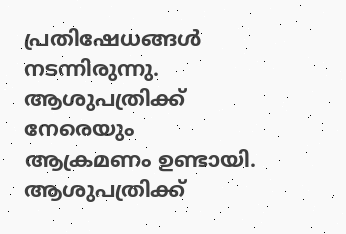പ്രതിഷേധങ്ങള്‍ നടന്നിരുന്നു. ആശുപത്രിക്ക് നേരെയും ആക്രമണം ഉണ്ടായി. ആശുപത്രിക്ക്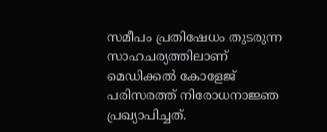സമീപം പ്രതിഷേധം തുടരുന്ന സാഹചര്യത്തിലാണ് മെഡിക്കല്‍ കോളേജ് പരിസരത്ത് നിരോധനാജ്ഞ പ്രഖ്യാപിച്ചത്.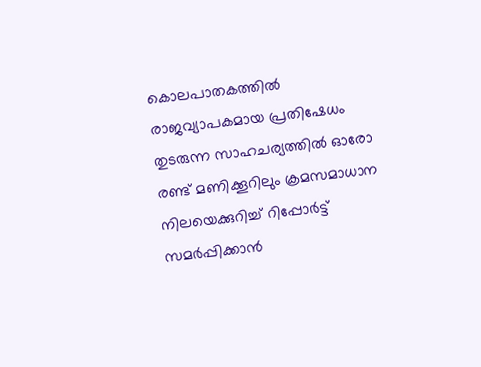കൊലപാതകത്തില്‍ രാജവ്യാപകമായ പ്രതിഷേധം തുടരുന്ന സാഹചര്യത്തില്‍ ഓരോ രണ്ട് മണിക്കൂറിലും ക്രമസമാധാന നിലയെക്കുറിച്ച് റിപ്പോര്‍ട്ട് സമര്‍പ്പിക്കാന്‍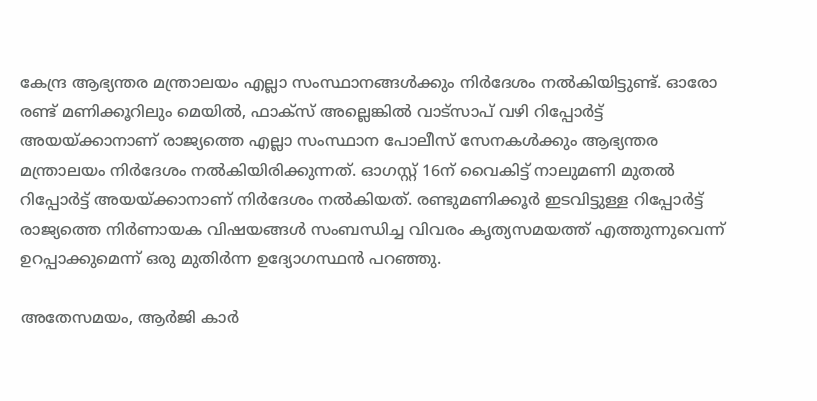കേന്ദ്ര ആഭ്യന്തര മന്ത്രാലയം എല്ലാ സംസ്ഥാനങ്ങള്‍ക്കും നിര്‍ദേശം നല്‍കിയിട്ടുണ്ട്. ഓരോ രണ്ട് മണിക്കൂറിലും മെയില്‍, ഫാക്‌സ് അല്ലെങ്കില്‍ വാട്‌സാപ് വഴി റിപ്പോര്‍ട്ട് അയയ്ക്കാനാണ് രാജ്യത്തെ എല്ലാ സംസ്ഥാന പോലീസ് സേനകള്‍ക്കും ആഭ്യന്തര മന്ത്രാലയം നിര്‍ദേശം നല്‍കിയിരിക്കുന്നത്. ഓഗസ്റ്റ് 16ന് വൈകിട്ട് നാലുമണി മുതല്‍ റിപ്പോര്‍ട്ട് അയയ്ക്കാനാണ് നിര്‍ദേശം നല്‍കിയത്. രണ്ടുമണിക്കൂര്‍ ഇടവിട്ടുള്ള റിപ്പോര്‍ട്ട് രാജ്യത്തെ നിര്‍ണായക വിഷയങ്ങള്‍ സംബന്ധിച്ച വിവരം കൃത്യസമയത്ത് എത്തുന്നുവെന്ന് ഉറപ്പാക്കുമെന്ന് ഒരു മുതിര്‍ന്ന ഉദ്യോഗസ്ഥന്‍ പറഞ്ഞു.

അതേസമയം, ആര്‍ജി കാര്‍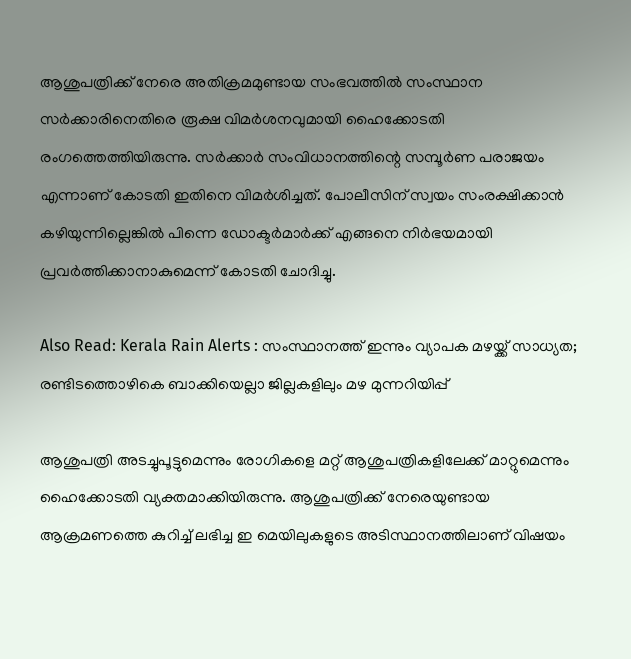ആശുപത്രിക്ക് നേരെ അതിക്രമമുണ്ടായ സംഭവത്തില്‍ സംസ്ഥാന സര്‍ക്കാരിനെതിരെ രൂക്ഷ വിമര്‍ശനവുമായി ഹൈക്കോടതി രംഗത്തെത്തിയിരുന്നു. സര്‍ക്കാര്‍ സംവിധാനത്തിന്റെ സമ്പൂര്‍ണ പരാജയം എന്നാണ് കോടതി ഇതിനെ വിമര്‍ശിച്ചത്. പോലീസിന് സ്വയം സംരക്ഷിക്കാന്‍ കഴിയുന്നില്ലെങ്കില്‍ പിന്നെ ഡോക്ടര്‍മാര്‍ക്ക് എങ്ങനെ നിര്‍ഭയമായി പ്രവര്‍ത്തിക്കാനാകുമെന്ന് കോടതി ചോദിച്ചു.

Also Read: Kerala Rain Alerts : സംസ്ഥാനത്ത് ഇന്നും വ്യാപക മഴയ്ക്ക് സാധ്യത; രണ്ടിടത്തൊഴികെ ബാക്കിയെല്ലാ ജില്ലകളിലും മഴ മുന്നറിയിപ്പ്

ആശുപത്രി അടച്ചുപൂട്ടുമെന്നും രോഗികളെ മറ്റ് ആശുപത്രികളിലേക്ക് മാറ്റുമെന്നും ഹൈക്കോടതി വ്യക്തമാക്കിയിരുന്നു. ആശുപത്രിക്ക് നേരെയുണ്ടായ ആക്രമണത്തെ കുറിച്ച് ലഭിച്ച ഇ മെയിലുകളുടെ അടിസ്ഥാനത്തിലാണ് വിഷയം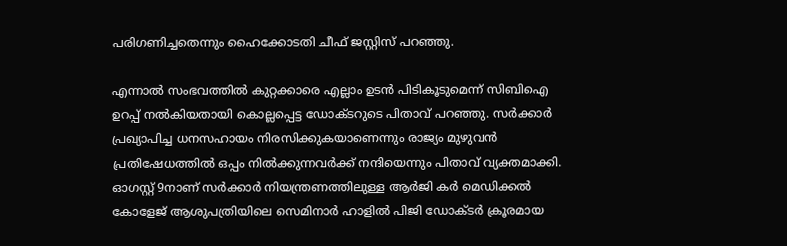പരിഗണിച്ചതെന്നും ഹൈക്കോടതി ചീഫ് ജസ്റ്റിസ് പറഞ്ഞു.

എന്നാല്‍ സംഭവത്തില്‍ കുറ്റക്കാരെ എല്ലാം ഉടന്‍ പിടികൂടുമെന്ന് സിബിഐ ഉറപ്പ് നല്‍കിയതായി കൊല്ലപ്പെട്ട ഡോക്ടറുടെ പിതാവ് പറഞ്ഞു. സര്‍ക്കാര്‍ പ്രഖ്യാപിച്ച ധനസഹായം നിരസിക്കുകയാണെന്നും രാജ്യം മുഴുവന്‍ പ്രതിഷേധത്തില്‍ ഒപ്പം നില്‍ക്കുന്നവര്‍ക്ക് നന്ദിയെന്നും പിതാവ് വ്യക്തമാക്കി. ഓഗസ്റ്റ് 9നാണ് സര്‍ക്കാര്‍ നിയന്ത്രണത്തിലുള്ള ആര്‍ജി കര്‍ മെഡിക്കല്‍ കോളേജ് ആശുപത്രിയിലെ സെമിനാര്‍ ഹാളില്‍ പിജി ഡോക്ടര്‍ ക്രൂരമായ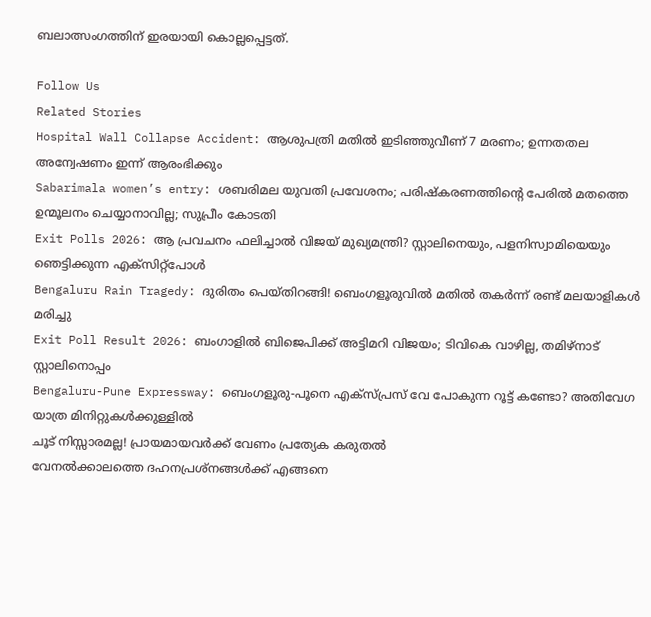ബലാത്സംഗത്തിന് ഇരയായി കൊല്ലപ്പെട്ടത്.

Follow Us
Related Stories
Hospital Wall Collapse Accident: ആശുപത്രി മതിൽ ഇടിഞ്ഞുവീണ് 7 മരണം; ഉന്നതതല അന്വേഷണം ഇന്ന് ആരംഭിക്കും
Sabarimala women’s entry: ശബരിമല യുവതി പ്രവേശനം; പരിഷ്കരണത്തിന്റെ പേരിൽ മതത്തെ ഉന്മൂലനം ചെയ്യാനാവില്ല; സുപ്രീം കോടതി
Exit Polls 2026: ആ പ്രവചനം ഫലിച്ചാല്‍ വിജയ് മുഖ്യമന്ത്രി? സ്റ്റാലിനെയും, പളനിസ്വാമിയെയും ഞെട്ടിക്കുന്ന എക്‌സിറ്റ്‌പോള്‍
Bengaluru Rain Tragedy: ദുരിതം പെയ്തിറങ്ങി! ബെംഗളൂരുവില്‍ മതില്‍ തകര്‍ന്ന് രണ്ട് മലയാളികള്‍ മരിച്ചു
Exit Poll Result 2026: ബംഗാളില്‍ ബിജെപിക്ക് അട്ടിമറി വിജയം; ടിവികെ വാഴില്ല, തമിഴ്‌നാട് സ്റ്റാലിനൊപ്പം
Bengaluru-Pune Expressway: ബെംഗളൂരു-പൂനെ എക്‌സ്പ്രസ് വേ പോകുന്ന റൂട്ട് കണ്ടോ? അതിവേഗ യാത്ര മിനിറ്റുകള്‍ക്കുള്ളില്‍
ചൂട് നിസ്സാരമല്ല! പ്രായമായവർക്ക് വേണം പ്രത്യേക കരുതൽ
വേനൽക്കാലത്തെ ദഹനപ്രശ്നങ്ങൾക്ക് എങ്ങനെ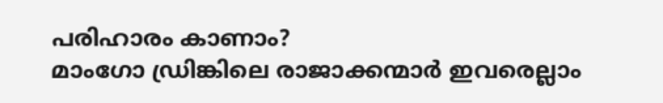പരിഹാരം കാണാം?
മാംഗോ ഡ്രിങ്കിലെ രാജാക്കന്മാർ ഇവരെല്ലാം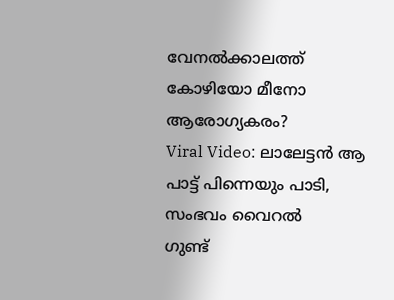വേനൽക്കാലത്ത് കോഴിയോ മീനോ ആരോഗ്യകരം?
Viral Video: ലാലേട്ടൻ ആ പാട്ട് പിന്നെയും പാടി, സംഭവം വൈറൽ
ഗുണ്ട്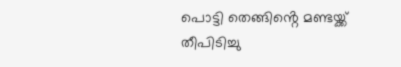പൊട്ടി തെങ്ങിൻ്റെ മണ്ടയ്ക്ക് തീപിടിച്ചു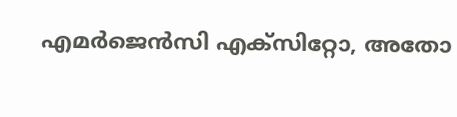എമർജെൻസി എക്സിറ്റോ, അതോ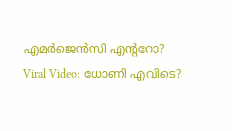എമർജെൻസി എൻ്ററോ?
Viral Video: ധോണി എവിടെ?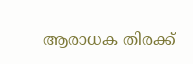ആരാധക തിരക്ക്